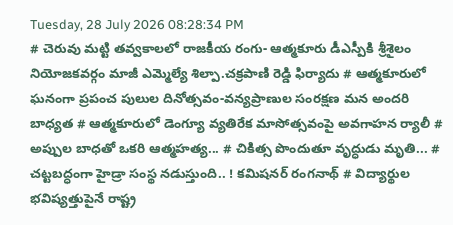Tuesday, 28 July 2026 08:28:34 PM
# చెరువు మట్టి తవ్వకాలలో రాజకీయ రంగు- ఆత్మకూరు డీఎస్పీకి శ్రీశైలం నియోజకవర్గం మాజీ ఎమ్మెల్యే శిల్పా.చక్రపాణి రెడ్డి ఫిర్యాదు # ఆత్మకూరులో ఘనంగా ప్రపంచ పులుల దినోత్సవం-వన్యప్రాణుల సంరక్షణ మన అందరి బాధ్యత # ఆత్మకూరులో డెంగ్యూ వ్యతిరేక మాసోత్సవంపై అవగాహన ర్యాలీ # అప్పుల బాధతో ఒకరి ఆత్మహత్య... # చికిత్స పొందుతూ వృద్ధుడు మృతి... # చట్టబద్ధంగా హైడ్రా సంస్థ నడుస్తుంది.. ! కమిషనర్ రంగనాథ్‌ # విద్యార్థుల భవిష్యత్తుపైనే రాష్ట్ర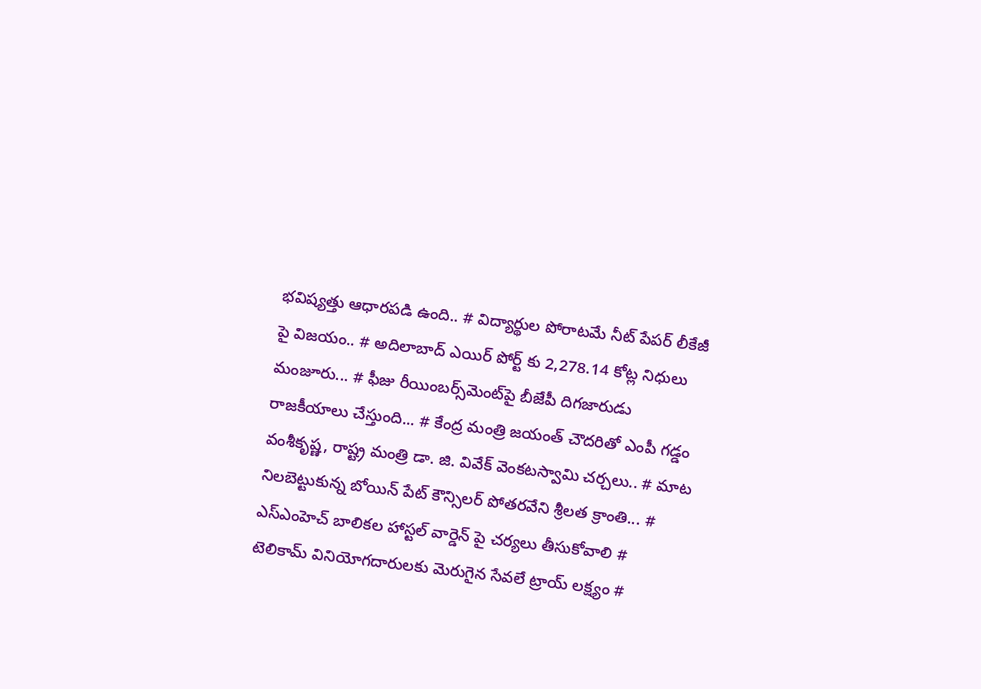భవిష్యత్తు ఆధారపడి ఉంది.. # విద్యార్థుల పోరాటమే నీట్ పేపర్ లీకేజీ పై విజయం.. # అదిలాబాద్ ఎయిర్ పోర్ట్ కు 2,278.14 కోట్ల నిధులు మంజూరు... # ఫీజు రీయింబర్స్‌‌‌‌‌‌‌‌మెంట్‌‌‌‌‌‌‌‌పై బీజేపీ దిగజారుడు రాజకీయాలు చేస్తుంది... # కేంద్ర మంత్రి జయంత్ చౌదరితో ఎంపీ గడ్డం వంశీకృష్ణ, రాష్ట్ర మంత్రి డా. జి. వివేక్ వెంకటస్వామి చర్చలు.. # మాట నిలబెట్టుకున్న బోయిన్ పేట్ కౌన్సిలర్ పోతరవేని శ్రీలత క్రాంతి... # ఎస్ఎంహెచ్ బాలికల హాస్టల్ వార్డెన్ పై చర్యలు తీసుకోవాలి # టెలికామ్ వినియోగదారులకు మెరుగైన సేవలే ట్రాయ్ లక్ష్యం #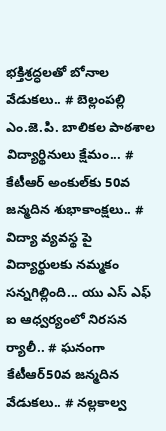భక్తిశ్రద్ధలతో బోనాల వేడుకలు.. # బెల్లంపల్లి ఎం.జె.పి. బాలికల పాఠశాల విద్యార్థినులు క్షేమం... # కేటీఆర్ అంకుల్‌కు 50వ జన్మదిన శుభాకాంక్షలు.. # విద్యా వ్యవస్థ పై విద్యార్థులకు నమ్మకం సన్నగిల్లింది... యు ఎస్ ఎఫ్ ఐ ఆధ్వర్యంలో నిరసన ర్యాలీ.. # ఘనంగా కేటీఆర్50వ జన్మదిన వేడుకలు.. # నల్లకాల్వ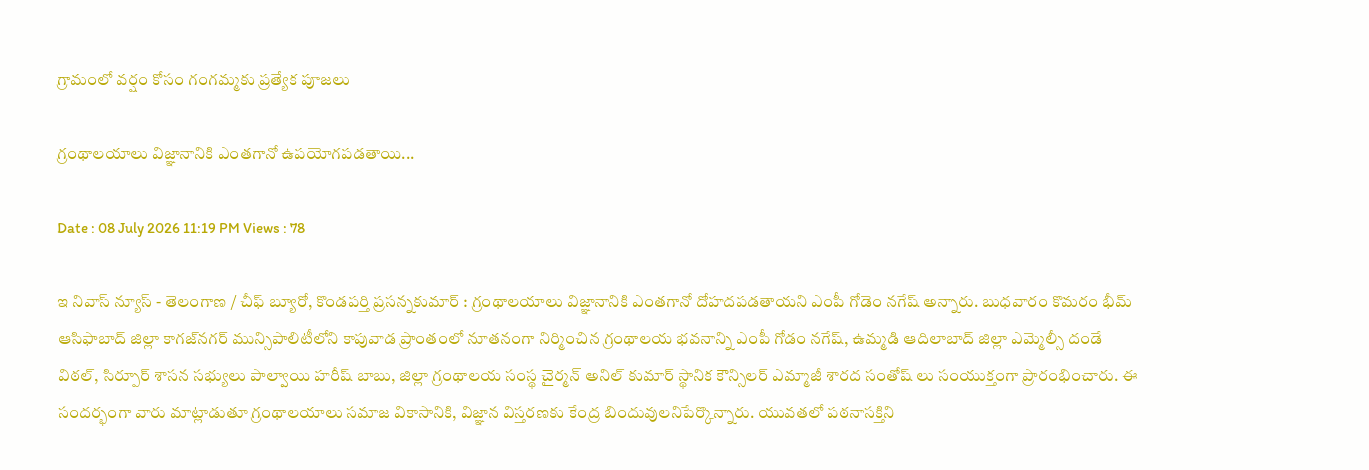గ్రామంలో వర్షం కోసం గంగమ్మకు ప్రత్యేక పూజలు

గ్రంథాలయాలు విజ్ఞానానికి ఎంతగానో ఉపయోగపడతాయి...

Date : 08 July 2026 11:19 PM Views : 78

ఇ నివాస్ న్యూస్ - తెలంగాణ / చీఫ్ బ్యూరో, కొండపర్తి ప్రసన్నకుమార్ : గ్రంథాలయాలు విజ్ఞానానికి ఎంతగానో దోహదపడతాయని ఎంపీ గోడెం నగేష్ అన్నారు. బుధవారం కొమరం భీమ్ ఆసిఫాబాద్ జిల్లా కాగజ్‌నగర్ మున్సిపాలిటీలోని కాపువాడ ప్రాంతంలో నూతనంగా నిర్మించిన గ్రంథాలయ భవనాన్ని ఎంపీ గోడం నగేష్, ఉమ్మడి ఆదిలాబాద్ జిల్లా ఎమ్మెల్సీ దండే విఠల్, సిర్పూర్ శాసన సభ్యులు పాల్వాయి హరీష్ బాబు, జిల్లా గ్రంథాలయ సంస్థ చైర్మన్ అనిల్ కుమార్ స్థానిక కౌన్సిలర్ ఎమ్మాజీ శారద సంతోష్ లు సంయుక్తంగా ప్రారంభించారు. ఈ సందర్భంగా వారు మాట్లాడుతూ గ్రంథాలయాలు సమాజ వికాసానికి, విజ్ఞాన విస్తరణకు కేంద్ర బిందువులనిపేర్కొన్నారు. యువతలో పఠనాసక్తిని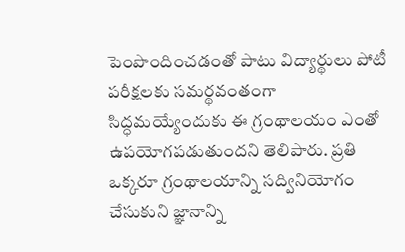పెంపొందించడంతో పాటు విద్యార్థులు పోటీ పరీక్షలకు సమర్థవంతంగా సిద్ధమయ్యేందుకు ఈ గ్రంథాలయం ఎంతో ఉపయోగపడుతుందని తెలిపారు. ప్రతి ఒక్కరూ గ్రంథాలయాన్ని సద్వినియోగం చేసుకుని జ్ఞానాన్ని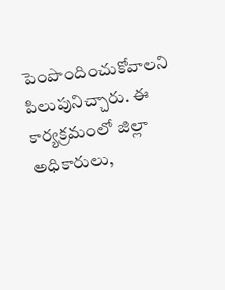పెంపొందించుకోవాలని పిలుపునిచ్చారు. ఈ కార్యక్రమంలో జిల్లా అధికారులు,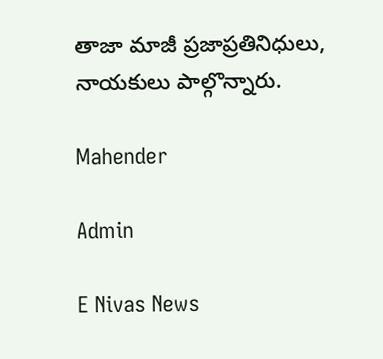తాజా మాజీ ప్రజాప్రతినిధులు, నాయకులు పాల్గొన్నారు.

Mahender

Admin

E Nivas News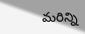మరిన్ని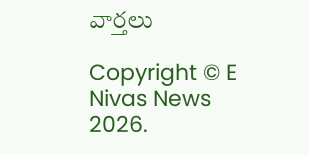వార్తలు

Copyright © E Nivas News 2026.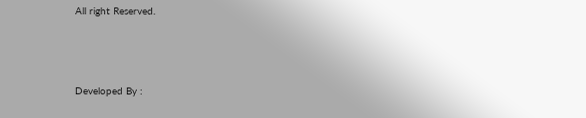All right Reserved.



Developed By :